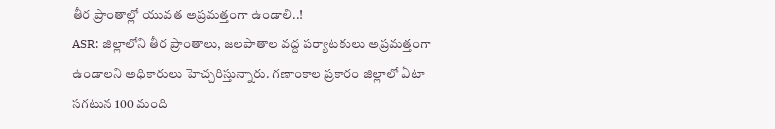తీర ప్రాంతాల్లో యువత అప్రమత్తంగా ఉండాలి..!
ASR: జిల్లాలోని తీర ప్రాంతాలు, జలపాతాల వద్ద పర్యాటకులు అప్రమత్తంగా ఉండాలని అధికారులు హెచ్చరిస్తున్నారు. గణాంకాల ప్రకారం జిల్లాలో ఏటా సగటున 100 మంది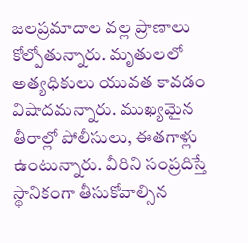జలప్రమాదాల వల్ల ప్రాణాలు కోల్పోతున్నారు. మృతులలో అత్యధికులు యువత కావడం విషాదమన్నారు. ముఖ్యమైన తీరాల్లో పోలీసులు, ఈతగాళ్లు ఉంటున్నారు. వీరిని సంప్రదిస్తే స్థానికంగా తీసుకోవాల్సిన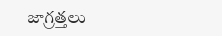జాగ్రత్తలు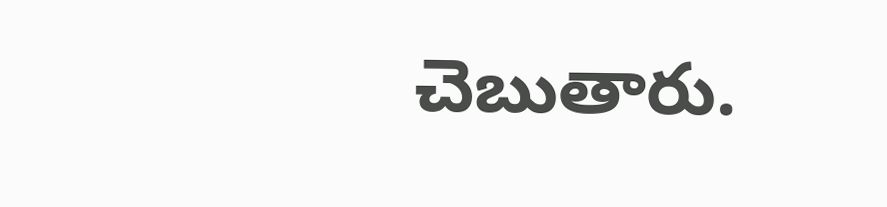చెబుతారు.